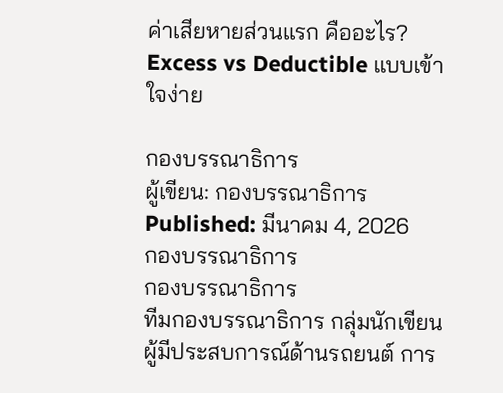ค่าเสียหายส่วนแรก คืออะไร? Excess vs Deductible แบบเข้าใจง่าย

กองบรรณาธิการ
ผู้เขียน: กองบรรณาธิการ Published: มีนาคม 4, 2026
กองบรรณาธิการ
กองบรรณาธิการ
ทีมกองบรรณาธิการ กลุ่มนักเขียนผู้มีประสบการณ์ด้านรถยนต์ การ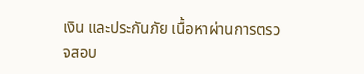เงิน และประกันภัย เนื้อหาผ่านการตรวจสอบ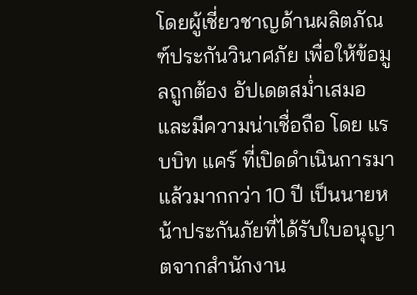โดยผู้เชี่ยวชาญด้านผลิตภัณฑ์ประกันวินาศภัย เพื่อให้ข้อมูลถูกต้อง อัปเดตสม่ำเสมอ และมีความน่าเชื่อถือ โดย แรบบิท แคร์ ที่เปิดดำเนินการมาแล้วมากกว่า 10 ปี เป็นนายหน้าประกันภัยที่ได้รับใบอนุญาตจากสำนักงาน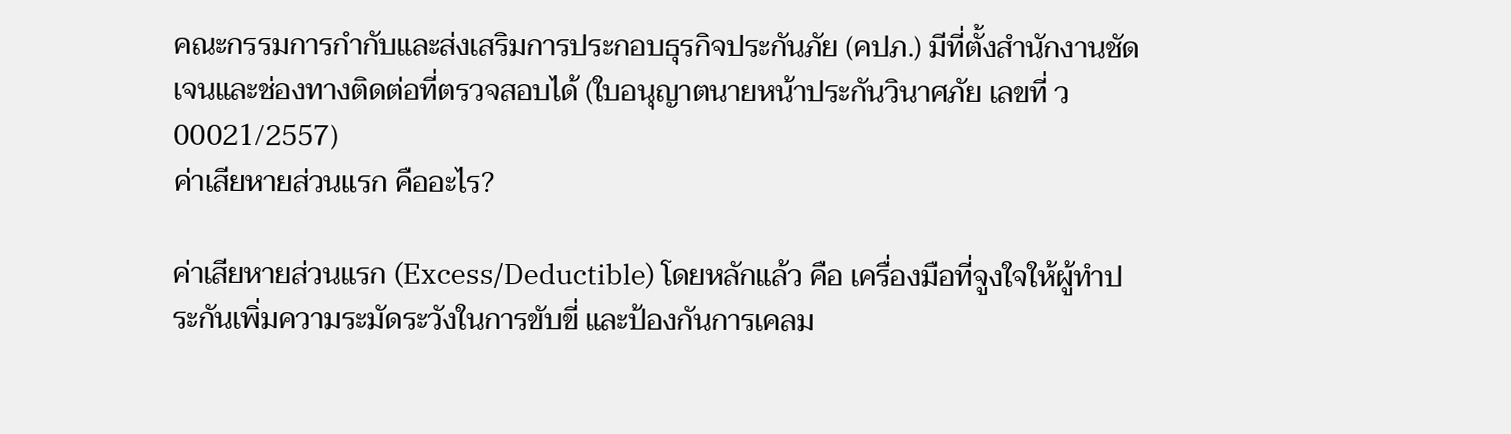คณะกรรมการกำกับและส่งเสริมการประกอบธุรกิจประกันภัย (คปภ.) มีที่ตั้งสำนักงานชัดเจนและช่องทางติดต่อที่ตรวจสอบได้ (ใบอนุญาตนายหน้าประกันวินาศภัย เลขที่ ว00021/2557)
ค่าเสียหายส่วนแรก คืออะไร?

ค่าเสียหายส่วนแรก (Excess/Deductible) โดยหลักแล้ว คือ เครื่องมือที่จูงใจให้ผู้ทำประกันเพิ่มความระมัดระวังในการขับขี่ และป้องกันการเคลม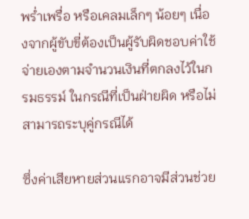พร่ำเพรื่อ หรือเคลมเล็กๆ น้อยๆ เนื่องจากผู้ขับขี่ต้องเป็นผู้รับผิดชอบค่าใช้จ่ายเองตามจำนวนเงินที่ตกลงไว้ในกรมธรรม์ ในกรณีที่เป็นฝ่ายผิด หรือไม่สามารถระบุคู่กรณีได้

ซึ่งค่าเสียหายส่วนแรกอาจมีส่วนช่วย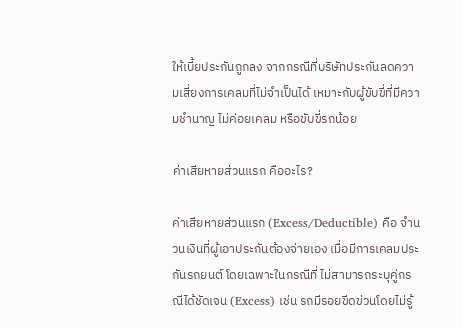ให้เบี้ยประกันถูกลง จากกรณีที่บริษัทประกันลดความเสี่ยงการเคลมที่ไม่จำเป็นได้ เหมาะกับผู้ขับขี่ที่มีความชำนาญ ไม่ค่อยเคลม หรือขับขี่รถน้อย

ค่าเสียหายส่วนแรก คืออะไร?

ค่าเสียหายส่วนแรก (Excess/Deductible) คือ จำนวนเงินที่ผู้เอาประกันต้องจ่ายเอง เมื่อมีการเคลมประกันรถยนต์ โดยเฉพาะในกรณีที่ ไม่สามารถระบุคู่กรณีได้ชัดเจน (Excess) เช่น รถมีรอยขีดข่วนโดยไม่รู้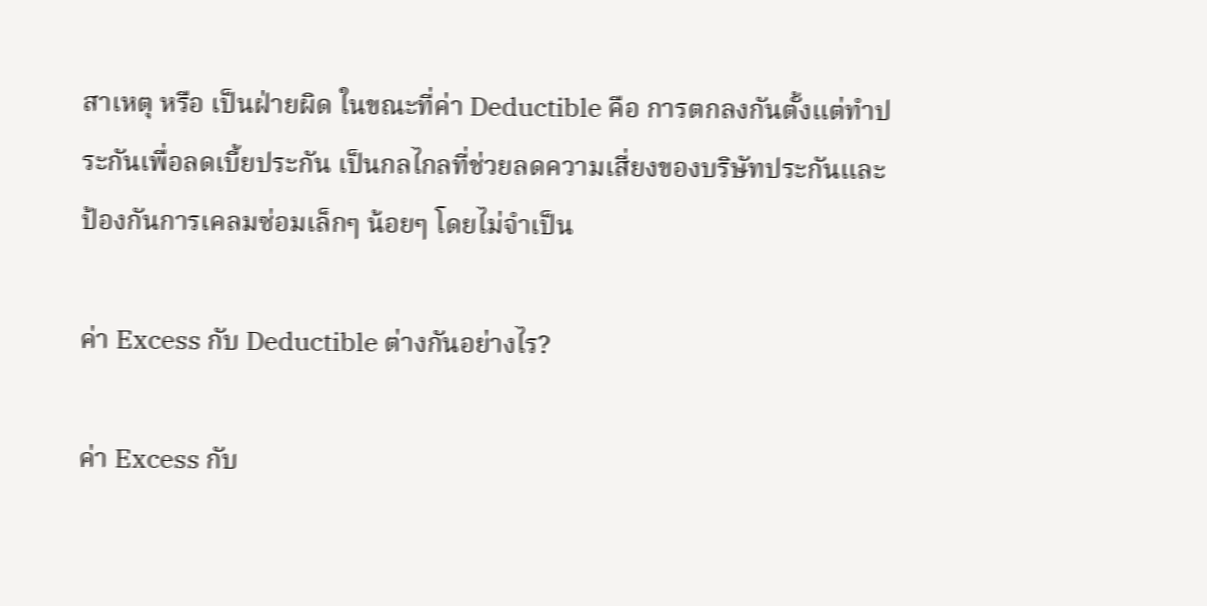สาเหตุ หรือ เป็นฝ่ายผิด ในขณะที่ค่า Deductible คือ การตกลงกันตั้งแต่ทำประกันเพื่อลดเบี้ยประกัน เป็นกลไกลที่ช่วยลดความเสี่ยงของบริษัทประกันและป้องกันการเคลมซ่อมเล็กๆ น้อยๆ โดยไม่จำเป็น

ค่า Excess กับ Deductible ต่างกันอย่างไร?

ค่า Excess กับ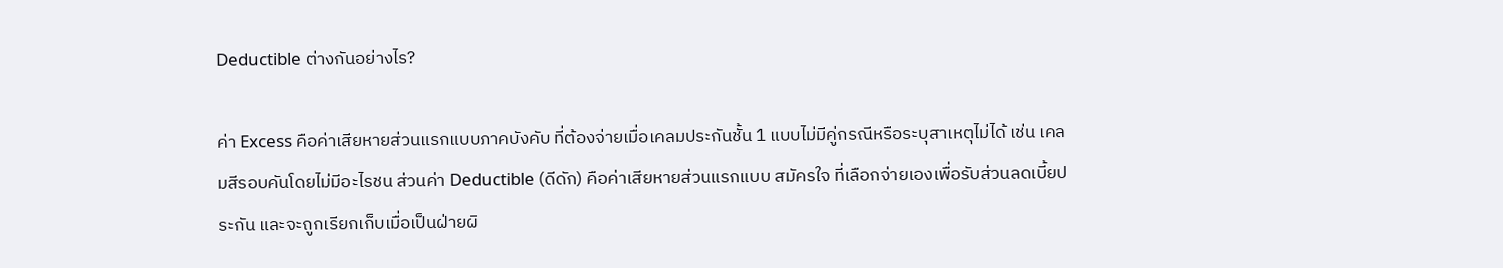Deductible ต่างกันอย่างไร?

ค่า Excess คือค่าเสียหายส่วนแรกแบบภาคบังคับ ที่ต้องจ่ายเมื่อเคลมประกันชั้น 1 แบบไม่มีคู่กรณีหรือระบุสาเหตุไม่ได้ เช่น เคลมสีรอบคันโดยไม่มีอะไรชน ส่วนค่า Deductible (ดีดัก) คือค่าเสียหายส่วนแรกแบบ สมัครใจ ที่เลือกจ่ายเองเพื่อรับส่วนลดเบี้ยประกัน และจะถูกเรียกเก็บเมื่อเป็นฝ่ายผิ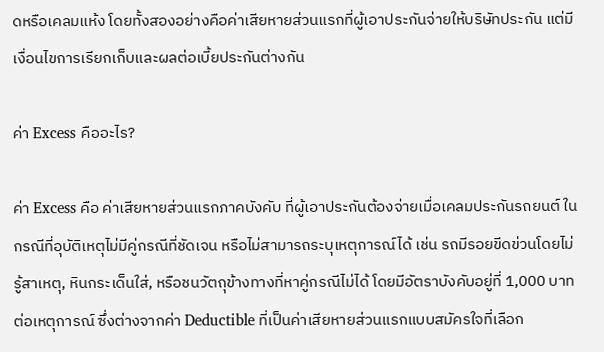ดหรือเคลมแห้ง โดยทั้งสองอย่างคือค่าเสียหายส่วนแรกที่ผู้เอาประกันจ่ายให้บริษัทประกัน แต่มีเงื่อนไขการเรียกเก็บและผลต่อเบี้ยประกันต่างกัน

ค่า Excess คืออะไร?

ค่า Excess คือ ค่าเสียหายส่วนแรกภาคบังคับ ที่ผู้เอาประกันต้องจ่ายเมื่อเคลมประกันรถยนต์ ในกรณีที่อุบัติเหตุไม่มีคู่กรณีที่ชัดเจน หรือไม่สามารถระบุเหตุการณ์ได้ เช่น รถมีรอยขีดข่วนโดยไม่รู้สาเหตุ, หินกระเด็นใส่, หรือชนวัตถุข้างทางที่หาคู่กรณีไม่ได้ โดยมีอัตราบังคับอยู่ที่ 1,000 บาทต่อเหตุการณ์ ซึ่งต่างจากค่า Deductible ที่เป็นค่าเสียหายส่วนแรกแบบสมัครใจที่เลือก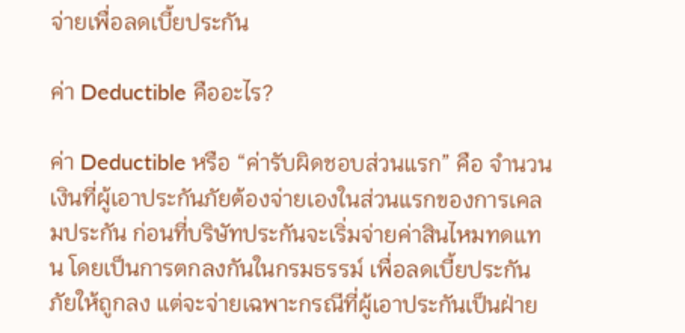จ่ายเพื่อลดเบี้ยประกัน

ค่า Deductible คืออะไร?

ค่า Deductible หรือ “ค่ารับผิดชอบส่วนแรก” คือ จำนวนเงินที่ผู้เอาประกันภัยต้องจ่ายเองในส่วนแรกของการเคลมประกัน ก่อนที่บริษัทประกันจะเริ่มจ่ายค่าสินไหมทดแทน โดยเป็นการตกลงกันในกรมธรรม์ เพื่อลดเบี้ยประกันภัยให้ถูกลง แต่จะจ่ายเฉพาะกรณีที่ผู้เอาประกันเป็นฝ่าย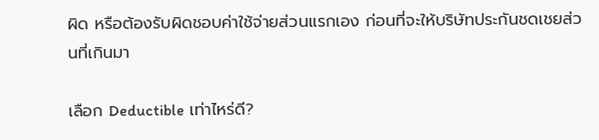ผิด หรือต้องรับผิดชอบค่าใช้จ่ายส่วนแรกเอง ก่อนที่จะให้บริษัทประกันชดเชยส่วนที่เกินมา

เลือก Deductible เท่าไหร่ดี?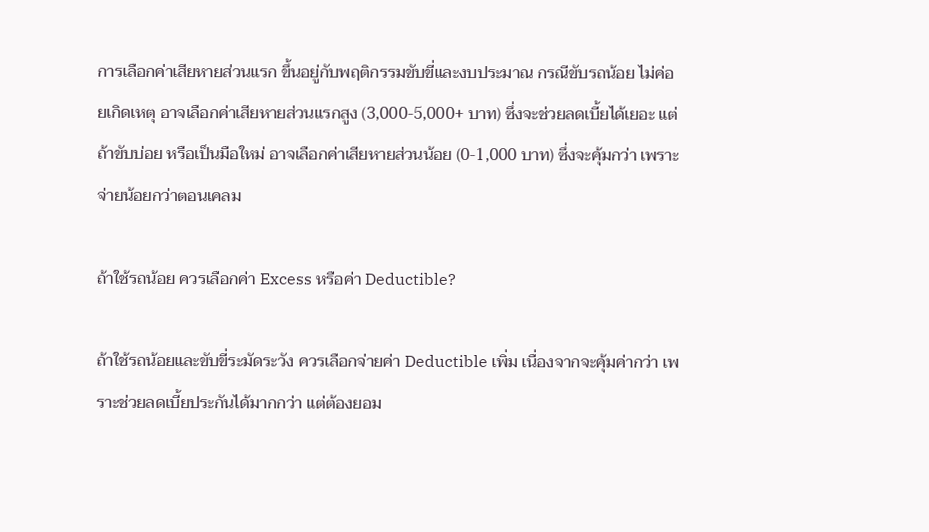การเลือกค่าเสียหายส่วนแรก ขึ้นอยู่กับพฤติกรรมขับขี่และงบประมาณ กรณีขับรถน้อย ไม่ค่อยเกิดเหตุ อาจเลือกค่าเสียหายส่วนแรกสูง (3,000-5,000+ บาท) ซึ่งจะช่วยลดเบี้ยได้เยอะ แต่ถ้าขับบ่อย หรือเป็นมือใหม่ อาจเลือกค่าเสียหายส่วนน้อย (0-1,000 บาท) ซึ่งจะคุ้มกว่า เพราะจ่ายน้อยกว่าตอนเคลม

ถ้าใช้รถน้อย ควรเลือกค่า Excess หรือค่า Deductible?

ถ้าใช้รถน้อยและขับขี่ระมัดระวัง ควรเลือกจ่ายค่า Deductible เพิ่ม เนื่องจากจะคุ้มค่ากว่า เพราะช่วยลดเบี้ยประกันได้มากกว่า แต่ต้องยอม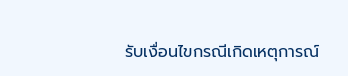รับเงื่อนไขกรณีเกิดเหตุการณ์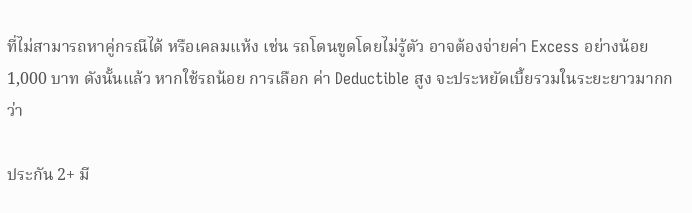ที่ไม่สามารถหาคู่กรณีได้ หรือเคลมแห้ง เช่น รถโดนขูดโดยไม่รู้ตัว อาจต้องจ่ายค่า Excess อย่างน้อย 1,000 บาท ดังนั้นแล้ว หากใช้รถน้อย การเลือก ค่า Deductible สูง จะประหยัดเบี้ยรวมในระยะยาวมากกว่า

ประกัน 2+ มี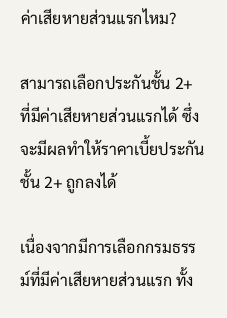ค่าเสียหายส่วนแรกไหม?

สามารถเลือกประกันชั้น 2+ ที่มีค่าเสียหายส่วนแรกได้ ซึ่งจะมีผลทำให้ราคาเบี้ยประกันชั้น 2+ ถูกลงได้

เนื่องจากมีการเลือกกรมธรรม์ที่มีค่าเสียหายส่วนแรก ทั้ง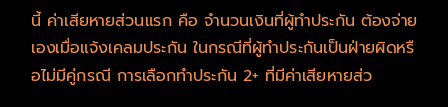นี้ ค่าเสียหายส่วนแรก คือ จำนวนเงินที่ผู้ทำประกัน ต้องจ่ายเองเมื่อแจ้งเคลมประกัน ในกรณีที่ผู้ทำประกันเป็นฝ่ายผิดหรือไม่มีคู่กรณี การเลือกทำประกัน 2+ ที่มีค่าเสียหายส่ว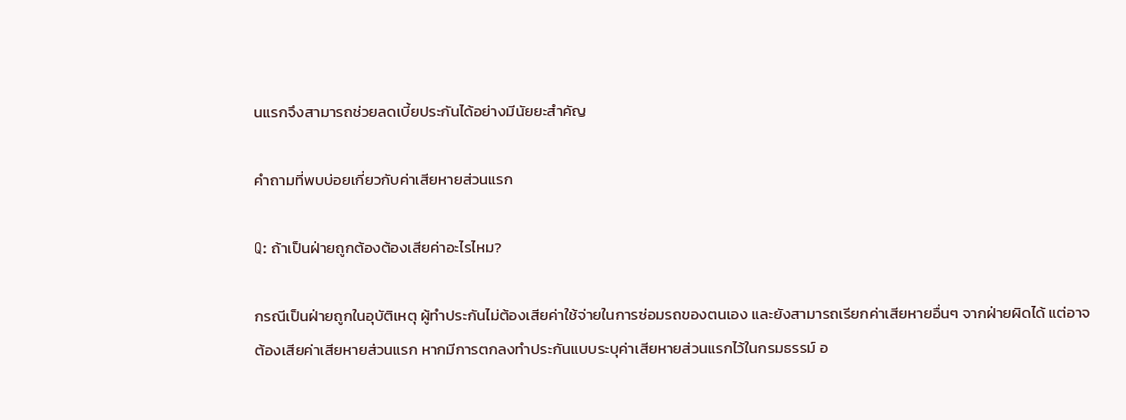นแรกจึงสามารถช่วยลดเบี้ยประกันได้อย่างมีนัยยะสำคัญ

คำถามที่พบบ่อยเกี่ยวกับค่าเสียหายส่วนแรก

Q: ถ้าเป็นฝ่ายถูกต้องต้องเสียค่าอะไรไหม?

กรณีเป็นฝ่ายถูกในอุบัติเหตุ ผู้ทำประกันไม่ต้องเสียค่าใช้จ่ายในการซ่อมรถของตนเอง และยังสามารถเรียกค่าเสียหายอื่นๆ จากฝ่ายผิดได้ แต่อาจต้องเสียค่าเสียหายส่วนแรก หากมีการตกลงทำประกันแบบระบุค่าเสียหายส่วนแรกไว้ในกรมธรรม์ อ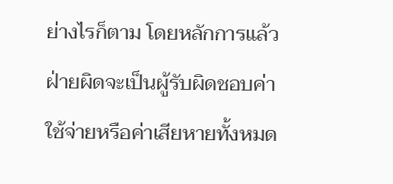ย่างไรก็ตาม โดยหลักการแล้ว ฝ่ายผิดจะเป็นผู้รับผิดชอบค่าใช้จ่ายหรือค่าเสียหายทั้งหมด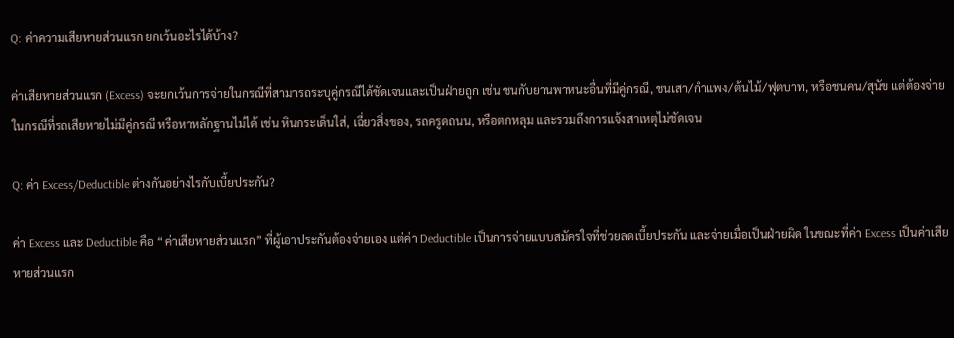Q: ค่าความเสียหายส่วนแรก ยกเว้นอะไรได้บ้าง?

ค่าเสียหายส่วนแรก (Excess) จะยกเว้นการจ่ายในกรณีที่สามารถระบุคู่กรณีได้ชัดเจนและเป็นฝ่ายถูก เช่น ชนกับยานพาหนะอื่นที่มีคู่กรณี, ชนเสา/กำแพง/ต้นไม้/ฟุตบาท, หรือชนคน/สุนัข แต่ต้องจ่ายในกรณีที่รถเสียหายไม่มีคู่กรณี หรือหาหลักฐานไม่ได้ เช่น หินกระเด็นใส่, เฉี่ยวสิ่งของ, รถครูดถนน, หรือตกหลุม และรวมถึงการแจ้งสาเหตุไม่ชัดเจน

Q: ค่า Excess/Deductible ต่างกันอย่างไรกับเบี้ยประกัน?

ค่า Excess และ Deductible คือ “ค่าเสียหายส่วนแรก” ที่ผู้เอาประกันต้องจ่ายเอง แต่ค่า Deductible เป็นการจ่ายแบบสมัครใจที่ช่วยลดเบี้ยประกัน และจ่ายเมื่อเป็นฝ่ายผิด ในขณะที่ค่า Excess เป็นค่าเสียหายส่วนแรก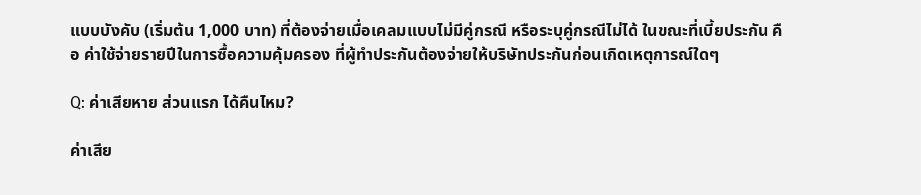แบบบังคับ (เริ่มต้น 1,000 บาท) ที่ต้องจ่ายเมื่อเคลมแบบไม่มีคู่กรณี หรือระบุคู่กรณีไม่ได้ ในขณะที่เบี้ยประกัน คือ ค่าใช้จ่ายรายปีในการซื้อความคุ้มครอง ที่ผู้ทำประกันต้องจ่ายให้บริษัทประกันก่อนเกิดเหตุการณ์ใดๆ

Q: ค่าเสียหาย ส่วนแรก ได้คืนไหม?

ค่าเสีย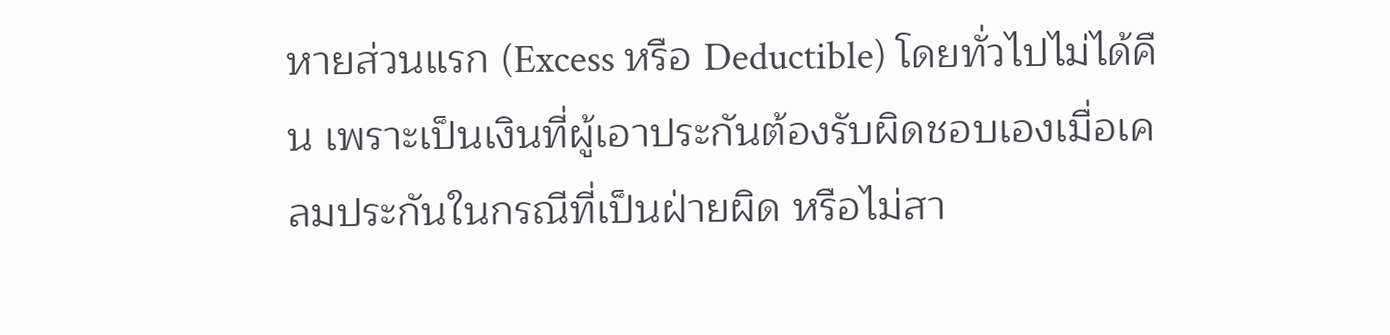หายส่วนแรก (Excess หรือ Deductible) โดยทั่วไปไม่ได้คืน เพราะเป็นเงินที่ผู้เอาประกันต้องรับผิดชอบเองเมื่อเคลมประกันในกรณีที่เป็นฝ่ายผิด หรือไม่สา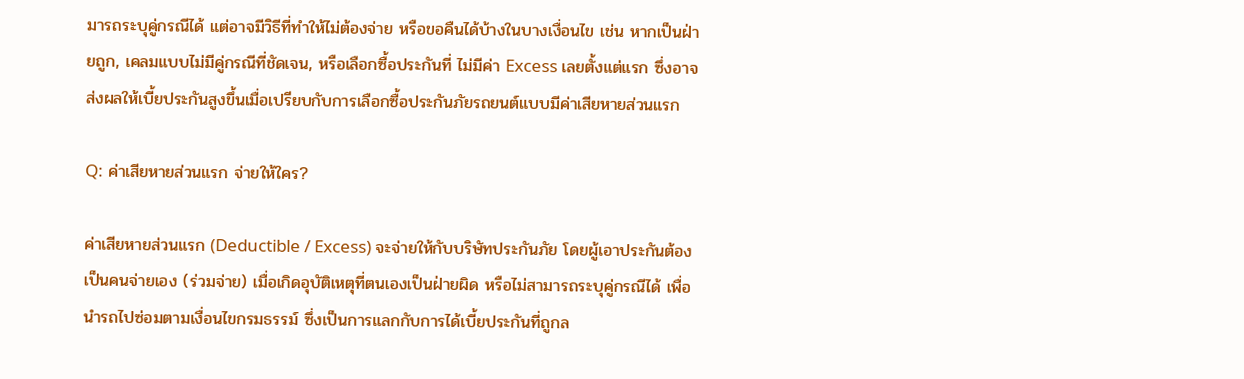มารถระบุคู่กรณีได้ แต่อาจมีวิธีที่ทำให้ไม่ต้องจ่าย หรือขอคืนได้บ้างในบางเงื่อนไข เช่น หากเป็นฝ่ายถูก, เคลมแบบไม่มีคู่กรณีที่ชัดเจน, หรือเลือกซื้อประกันที่ ไม่มีค่า Excess เลยตั้งแต่แรก ซึ่งอาจส่งผลให้เบี้ยประกันสูงขึ้นเมื่อเปรียบกับการเลือกซื้อประกันภัยรถยนต์แบบมีค่าเสียหายส่วนแรก

Q: ค่าเสียหายส่วนแรก จ่ายให้ใคร?

ค่าเสียหายส่วนแรก (Deductible / Excess) จะจ่ายให้กับบริษัทประกันภัย โดยผู้เอาประกันต้องเป็นคนจ่ายเอง (ร่วมจ่าย) เมื่อเกิดอุบัติเหตุที่ตนเองเป็นฝ่ายผิด หรือไม่สามารถระบุคู่กรณีได้ เพื่อนำรถไปซ่อมตามเงื่อนไขกรมธรรม์ ซึ่งเป็นการแลกกับการได้เบี้ยประกันที่ถูกล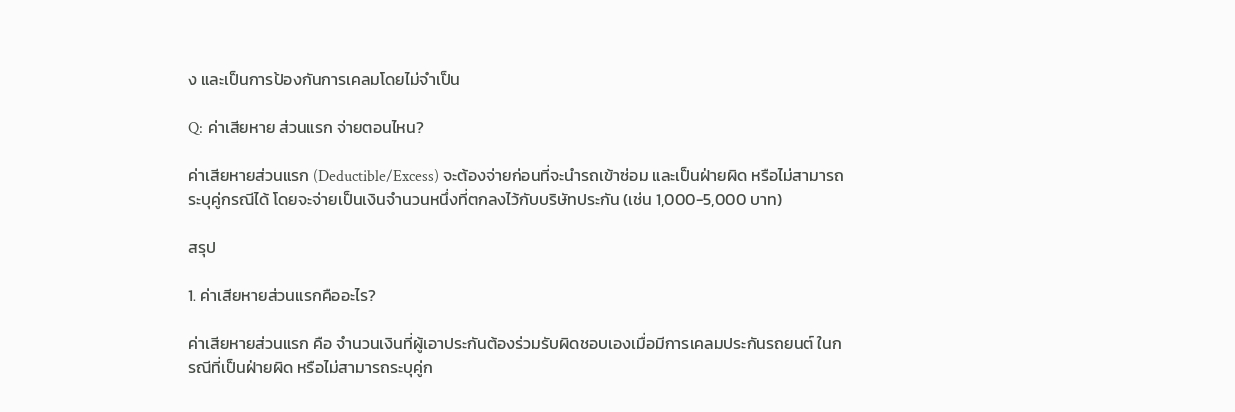ง และเป็นการป้องกันการเคลมโดยไม่จำเป็น

Q: ค่าเสียหาย ส่วนแรก จ่ายตอนไหน?

ค่าเสียหายส่วนแรก (Deductible/Excess) จะต้องจ่ายก่อนที่จะนำรถเข้าซ่อม และเป็นฝ่ายผิด หรือไม่สามารถระบุคู่กรณีได้ โดยจะจ่ายเป็นเงินจำนวนหนึ่งที่ตกลงไว้กับบริษัทประกัน (เช่น 1,000-5,000 บาท)

สรุป

1. ค่าเสียหายส่วนแรกคืออะไร?

ค่าเสียหายส่วนแรก คือ จำนวนเงินที่ผู้เอาประกันต้องร่วมรับผิดชอบเองเมื่อมีการเคลมประกันรถยนต์ ในกรณีที่เป็นฝ่ายผิด หรือไม่สามารถระบุคู่ก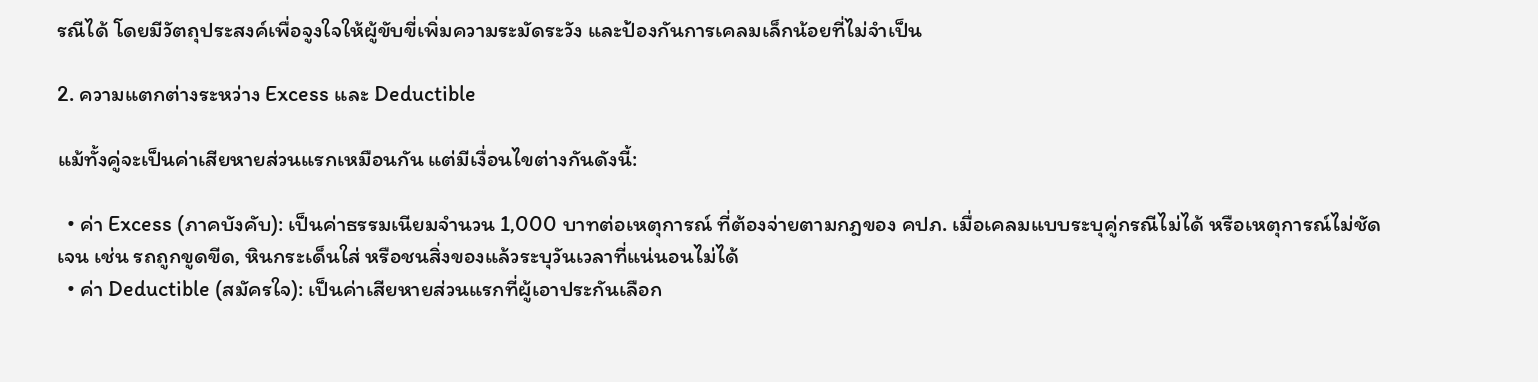รณีได้ โดยมีวัตถุประสงค์เพื่อจูงใจให้ผู้ขับขี่เพิ่มความระมัดระวัง และป้องกันการเคลมเล็กน้อยที่ไม่จำเป็น

2. ความแตกต่างระหว่าง Excess และ Deductible

แม้ทั้งคู่จะเป็นค่าเสียหายส่วนแรกเหมือนกัน แต่มีเงื่อนไขต่างกันดังนี้:

  • ค่า Excess (ภาคบังคับ): เป็นค่าธรรมเนียมจำนวน 1,000 บาทต่อเหตุการณ์ ที่ต้องจ่ายตามกฎของ คปภ. เมื่อเคลมแบบระบุคู่กรณีไม่ได้ หรือเหตุการณ์ไม่ชัดเจน เช่น รถถูกขูดขีด, หินกระเด็นใส่ หรือชนสิ่งของแล้วระบุวันเวลาที่แน่นอนไม่ได้
  • ค่า Deductible (สมัครใจ): เป็นค่าเสียหายส่วนแรกที่ผู้เอาประกันเลือก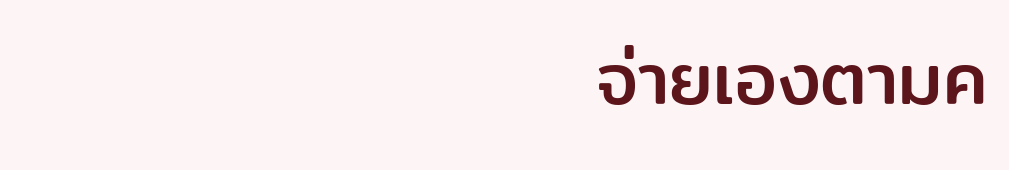จ่ายเองตามค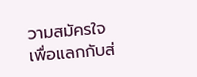วามสมัครใจ เพื่อแลกกับส่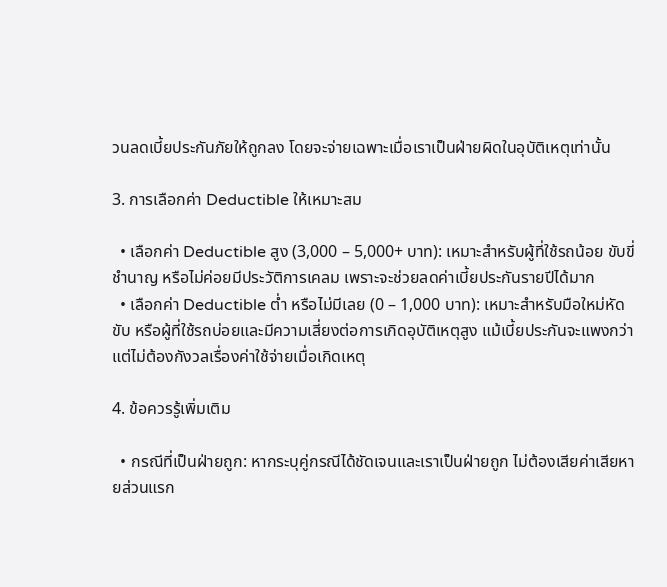วนลดเบี้ยประกันภัยให้ถูกลง โดยจะจ่ายเฉพาะเมื่อเราเป็นฝ่ายผิดในอุบัติเหตุเท่านั้น

3. การเลือกค่า Deductible ให้เหมาะสม

  • เลือกค่า Deductible สูง (3,000 – 5,000+ บาท): เหมาะสำหรับผู้ที่ใช้รถน้อย ขับขี่ชำนาญ หรือไม่ค่อยมีประวัติการเคลม เพราะจะช่วยลดค่าเบี้ยประกันรายปีได้มาก
  • เลือกค่า Deductible ต่ำ หรือไม่มีเลย (0 – 1,000 บาท): เหมาะสำหรับมือใหม่หัดขับ หรือผู้ที่ใช้รถบ่อยและมีความเสี่ยงต่อการเกิดอุบัติเหตุสูง แม้เบี้ยประกันจะแพงกว่าแต่ไม่ต้องกังวลเรื่องค่าใช้จ่ายเมื่อเกิดเหตุ

4. ข้อควรรู้เพิ่มเติม

  • กรณีที่เป็นฝ่ายถูก: หากระบุคู่กรณีได้ชัดเจนและเราเป็นฝ่ายถูก ไม่ต้องเสียค่าเสียหายส่วนแรก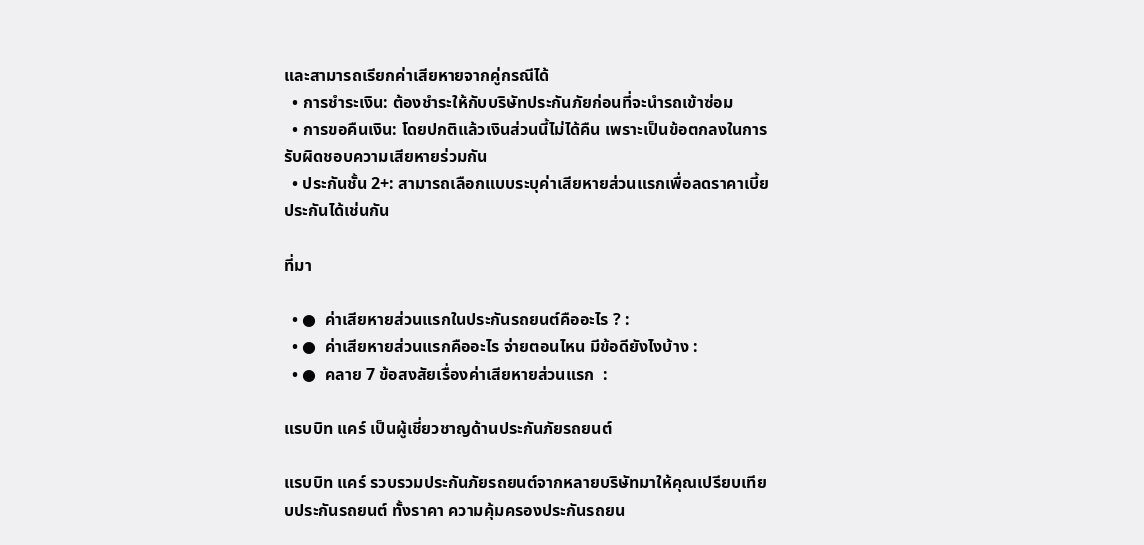และสามารถเรียกค่าเสียหายจากคู่กรณีได้
  • การชำระเงิน: ต้องชำระให้กับบริษัทประกันภัยก่อนที่จะนำรถเข้าซ่อม
  • การขอคืนเงิน: โดยปกติแล้วเงินส่วนนี้ไม่ได้คืน เพราะเป็นข้อตกลงในการรับผิดชอบความเสียหายร่วมกัน
  • ประกันชั้น 2+: สามารถเลือกแบบระบุค่าเสียหายส่วนแรกเพื่อลดราคาเบี้ยประกันได้เช่นกัน

ที่มา

  • ●  ค่าเสียหายส่วนแรกในประกันรถยนต์คืออะไร ? :
  • ●  ค่าเสียหายส่วนแรกคืออะไร จ่ายตอนไหน มีข้อดียังไงบ้าง :
  • ●  คลาย 7 ข้อสงสัยเรื่องค่าเสียหายส่วนแรก  :

แรบบิท แคร์ เป็นผู้เชี่ยวชาญด้านประกันภัยรถยนต์

แรบบิท แคร์ รวบรวมประกันภัยรถยนต์จากหลายบริษัทมาให้คุณเปรียบเทียบประกันรถยนต์ ทั้งราคา ความคุ้มครองประกันรถยน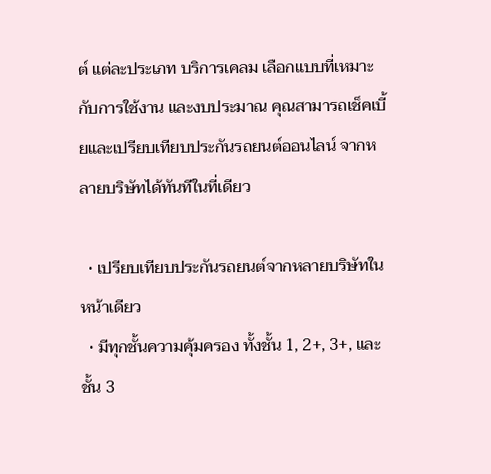ต์ แต่ละประเภท บริการเคลม เลือกแบบที่เหมาะกับการใช้งาน และงบประมาณ คุณสามารถเช็คเบี้ยและเปรียบเทียบประกันรถยนต์ออนไลน์ จากหลายบริษัทได้ทันทีในที่เดียว

  • เปรียบเทียบประกันรถยนต์จากหลายบริษัทในหน้าเดียว
  • มีทุกชั้นความคุ้มครอง ทั้งชั้น 1, 2+, 3+, และชั้น 3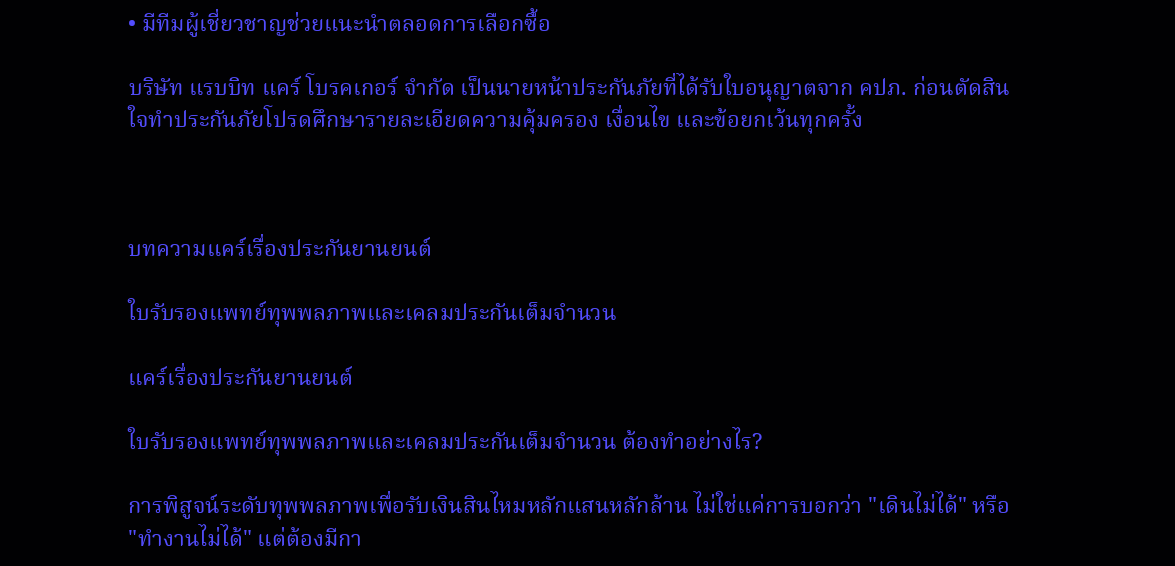• มีทีมผู้เชี่ยวชาญช่วยแนะนำตลอดการเลือกซื้อ

บริษัท แรบบิท แคร์ โบรคเกอร์ จำกัด เป็นนายหน้าประกันภัยที่ได้รับใบอนุญาตจาก คปภ. ก่อนตัดสินใจทำประกันภัยโปรดศึกษารายละเอียดความคุ้มครอง เงื่อนไข และข้อยกเว้นทุกครั้ง



บทความแคร์เรื่องประกันยานยนต์

ใบรับรองแพทย์ทุพพลภาพและเคลมประกันเต็มจำนวน

แคร์เรื่องประกันยานยนต์

ใบรับรองแพทย์ทุพพลภาพและเคลมประกันเต็มจำนวน ต้องทำอย่างไร?

การพิสูจน์ระดับทุพพลภาพเพื่อรับเงินสินไหมหลักแสนหลักล้าน ไม่ใช่แค่การบอกว่า "เดินไม่ได้" หรือ "ทำงานไม่ได้" แต่ต้องมีกา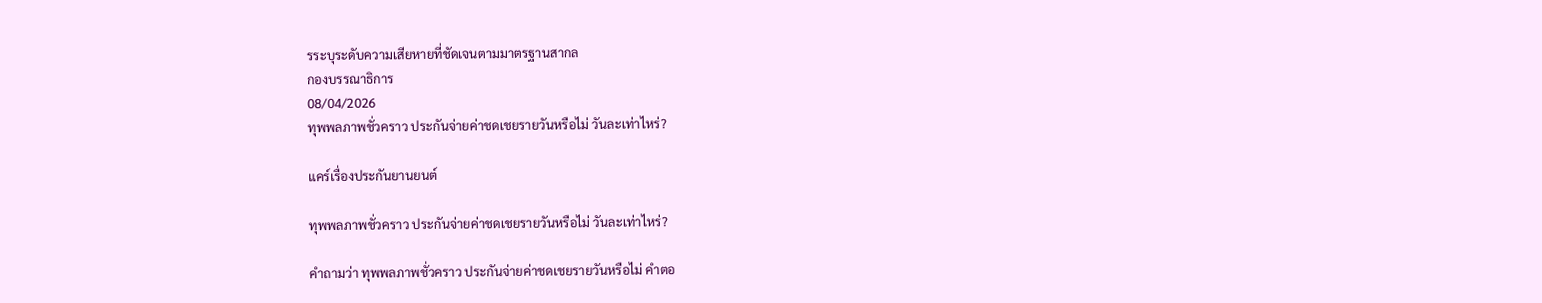รระบุระดับความเสียหายที่ชัดเจนตามมาตรฐานสากล
กองบรรณาธิการ
08/04/2026
ทุพพลภาพชั่วคราว ประกันจ่ายค่าชดเชยรายวันหรือไม่ วันละเท่าไหร่?

แคร์เรื่องประกันยานยนต์

ทุพพลภาพชั่วคราว ประกันจ่ายค่าชดเชยรายวันหรือไม่ วันละเท่าไหร่?

คำถามว่า ทุพพลภาพชั่วคราว ประกันจ่ายค่าชดเชยรายวันหรือไม่ คำตอ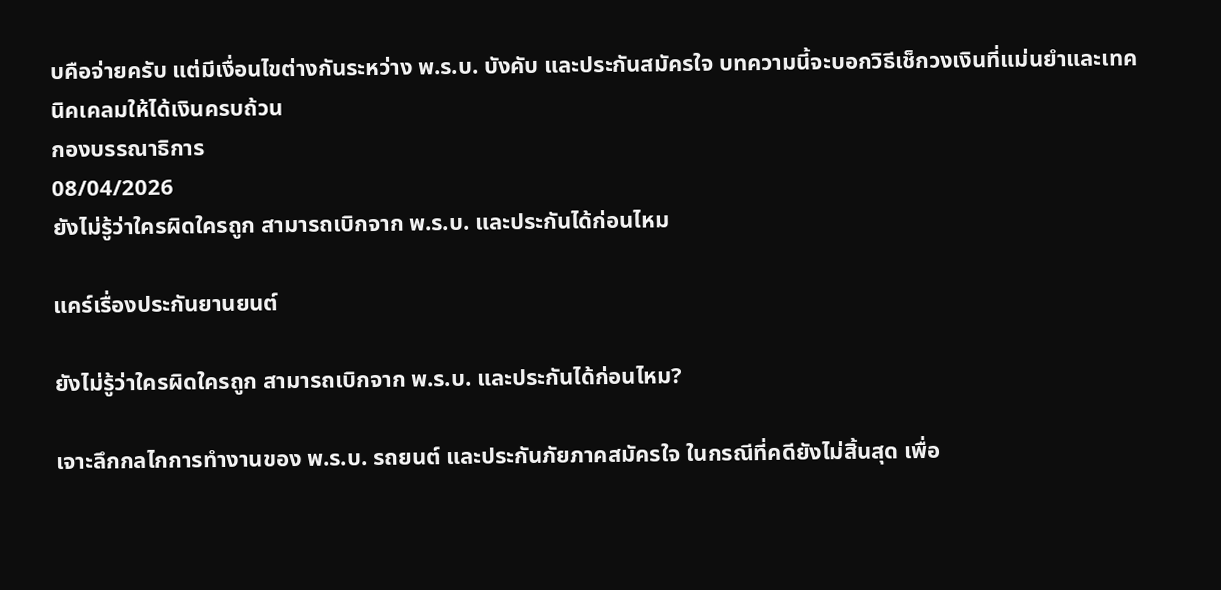บคือจ่ายครับ แต่มีเงื่อนไขต่างกันระหว่าง พ.ร.บ. บังคับ และประกันสมัครใจ บทความนี้จะบอกวิธีเช็กวงเงินที่แม่นยำและเทคนิคเคลมให้ได้เงินครบถ้วน
กองบรรณาธิการ
08/04/2026
ยังไม่รู้ว่าใครผิดใครถูก สามารถเบิกจาก พ.ร.บ. และประกันได้ก่อนไหม

แคร์เรื่องประกันยานยนต์

ยังไม่รู้ว่าใครผิดใครถูก สามารถเบิกจาก พ.ร.บ. และประกันได้ก่อนไหม?

เจาะลึกกลไกการทำงานของ พ.ร.บ. รถยนต์ และประกันภัยภาคสมัครใจ ในกรณีที่คดียังไม่สิ้นสุด เพื่อ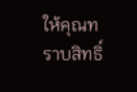ให้คุณทราบสิทธิ์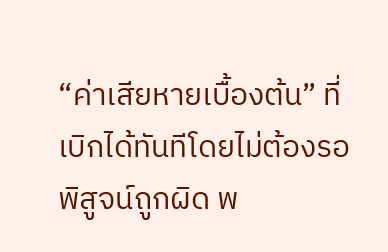“ค่าเสียหายเบื้องต้น” ที่เบิกได้ทันทีโดยไม่ต้องรอพิสูจน์ถูกผิด พ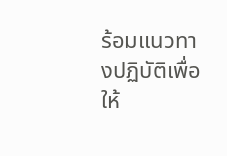ร้อมแนวทางปฏิบัติเพื่อให้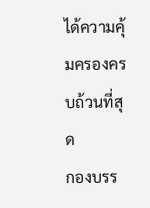ได้ความคุ้มครองครบถ้วนที่สุด
กองบรร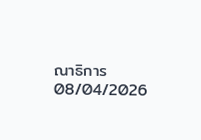ณาธิการ
08/04/2026